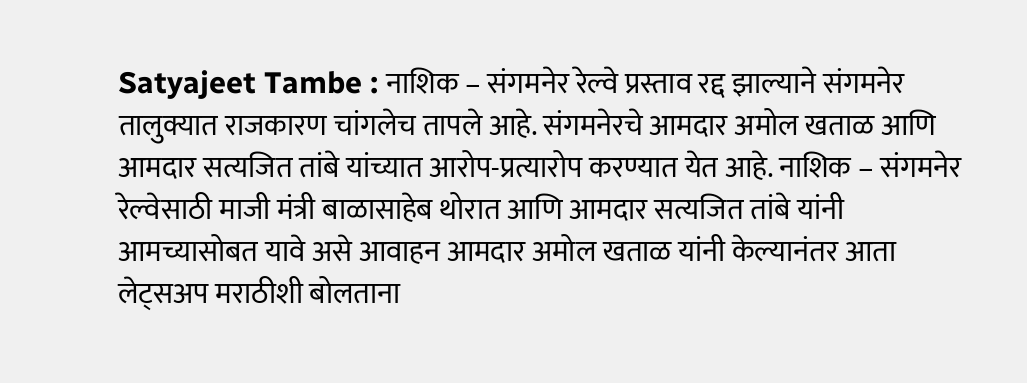Satyajeet Tambe : नाशिक – संगमनेर रेल्वे प्रस्ताव रद्द झाल्याने संगमनेर तालुक्यात राजकारण चांगलेच तापले आहे. संगमनेरचे आमदार अमोल खताळ आणि आमदार सत्यजित तांबे यांच्यात आरोप-प्रत्यारोप करण्यात येत आहे. नाशिक – संगमनेर रेल्वेसाठी माजी मंत्री बाळासाहेब थोरात आणि आमदार सत्यजित तांबे यांनी आमच्यासोबत यावे असे आवाहन आमदार अमोल खताळ यांनी केल्यानंतर आता लेट्सअप मराठीशी बोलताना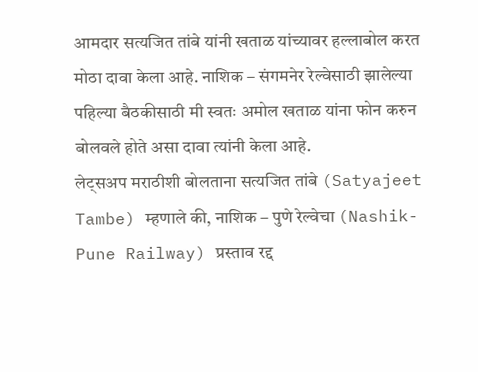आमदार सत्यजित तांबे यांनी खताळ यांच्यावर हल्लाबोल करत मोठा दावा केला आहे. नाशिक – संगमनेर रेल्वेसाठी झालेल्या पहिल्या बैठकीसाठी मी स्वतः अमोल खताळ यांना फोन करुन बोलवले होते असा दावा त्यांनी केला आहे.
लेट्सअप मराठीशी बोलताना सत्यजित तांबे (Satyajeet Tambe) म्हणाले की, नाशिक – पुणे रेल्वेचा (Nashik-Pune Railway) प्रस्ताव रद्द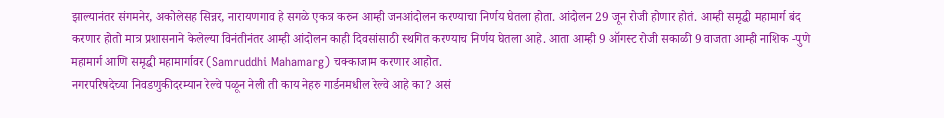झाल्यानंतर संगमनेर, अकोलेसह सिन्नर, नारायणगाव हे सगळे एकत्र करुन आम्ही जनआंदोलन करण्याचा निर्णय घेतला होता. आंदोलन 29 जून रोजी होणार होतं. आम्ही समृद्धी महामार्ग बंद करणार होतो मात्र प्रशासनाने केलेल्या विनंतीनंतर आम्ही आंदोलन काही दिवसांसाठी स्थगित करण्याच निर्णय घेतला आहे. आता आम्ही 9 ऑगस्ट रोजी सकाळी 9 वाजता आम्ही नाशिक -पुणे महामार्ग आणि समृद्धी महामार्गावर (Samruddhi Mahamarg) चक्काजाम करणार आहोत.
नगरपरिषदेच्या निवडणुकीदरम्यान रेल्वे पळून नेली ती काय नेहरु गार्डनमधील रेल्वे आहे का? असं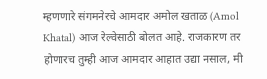म्हणणारे संगमनेरचे आमदार अमोल खताळ (Amol Khatal) आज रेल्वेसाठी बोलत आहे. राजकारण तर होणारच तुम्ही आज आमदार आहात उद्या नसाल, मी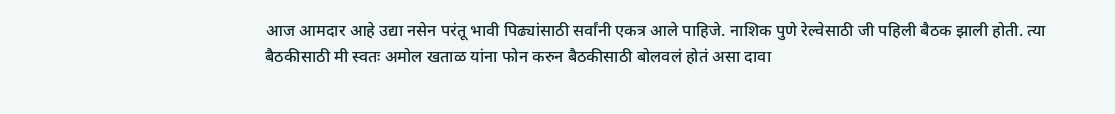आज आमदार आहे उद्या नसेन परंतू भावी पिढ्यांसाठी सर्वांनी एकत्र आले पाहिजे. नाशिक पुणे रेल्वेसाठी जी पहिली बैठक झाली होती. त्या बैठकीसाठी मी स्वतः अमोल खताळ यांना फोन करुन बैठकीसाठी बोलवलं होतं असा दावा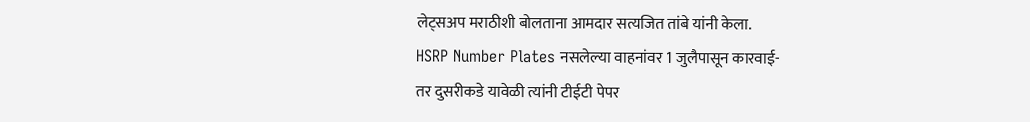लेट्सअप मराठीशी बोलताना आमदार सत्यजित तांबे यांनी केला.
HSRP Number Plates नसलेल्या वाहनांवर 1 जुलैपासून कारवाई-
तर दुसरीकडे यावेळी त्यांनी टीईटी पेपर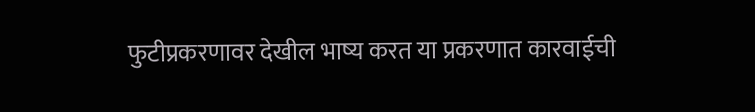फुटीप्रकरणावर देखील भाष्य करत या प्रकरणात कारवाईची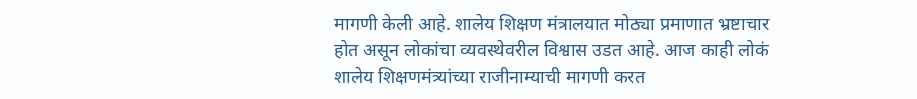मागणी केली आहे. शालेय शिक्षण मंत्रालयात मोठ्या प्रमाणात भ्रष्टाचार होत असून लोकांचा व्यवस्थेवरील विश्वास उडत आहे. आज काही लोकं शालेय शिक्षणमंत्र्यांच्या राजीनाम्याची मागणी करत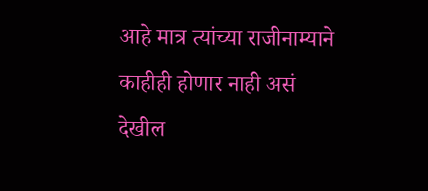आहे मात्र त्यांच्या राजीनाम्याने काहीही होणार नाही असं देखील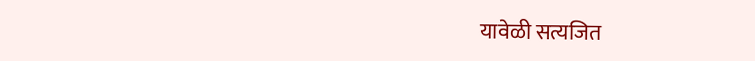यावेळी सत्यजित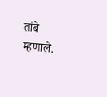तांबे म्हणाले.